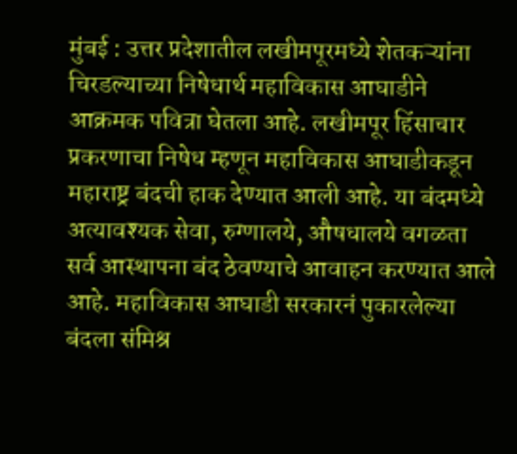मुंबई : उत्तर प्रदेशातील लखीमपूरमध्ये शेतकऱ्यांना चिरडल्याच्या निषेधार्थ महाविकास आघाडीने आक्रमक पवित्रा घेतला आहे. लखीमपूर हिंसाचार प्रकरणाचा निषेध म्हणून महाविकास आघाडीकडून महाराष्ट्र बंदची हाक देण्यात आली आहे. या बंदमध्ये अत्यावश्यक सेवा, रुग्णालये, औषधालये वगळता सर्व आस्थापना बंद ठेवण्याचे आवाहन करण्यात आले आहे. महाविकास आघाडी सरकारनं पुकारलेल्या बंदला संमिश्र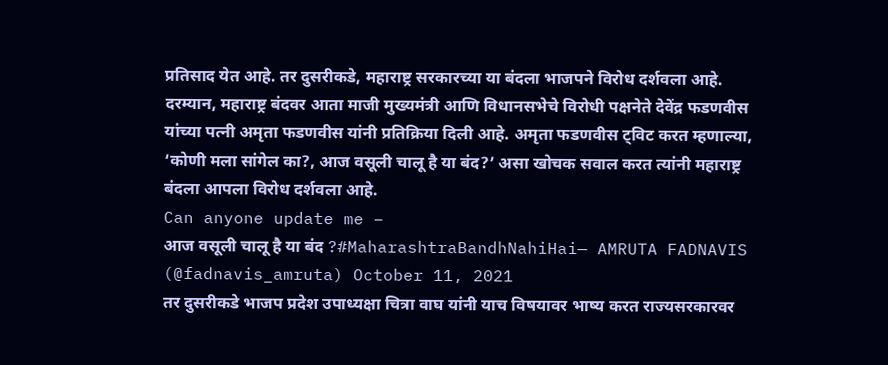प्रतिसाद येत आहे. तर दुसरीकडे, महाराष्ट्र सरकारच्या या बंदला भाजपने विरोध दर्शवला आहे.
दरम्यान, महाराष्ट्र बंदवर आता माजी मुख्यमंत्री आणि विधानसभेचे विरोधी पक्षनेते देवेंद्र फडणवीस यांच्या पत्नी अमृता फडणवीस यांनी प्रतिक्रिया दिली आहे. अमृता फडणवीस ट्विट करत म्हणाल्या, ‘कोणी मला सांगेल का?, आज वसूली चालू है या बंद?’ असा खोचक सवाल करत त्यांनी महाराष्ट्र बंदला आपला विरोध दर्शवला आहे.
Can anyone update me –
आज वसूली चालू है या बंद ?#MaharashtraBandhNahiHai— AMRUTA FADNAVIS (@fadnavis_amruta) October 11, 2021
तर दुसरीकडे भाजप प्रदेश उपाध्यक्षा चित्रा वाघ यांनी याच विषयावर भाष्य करत राज्यसरकारवर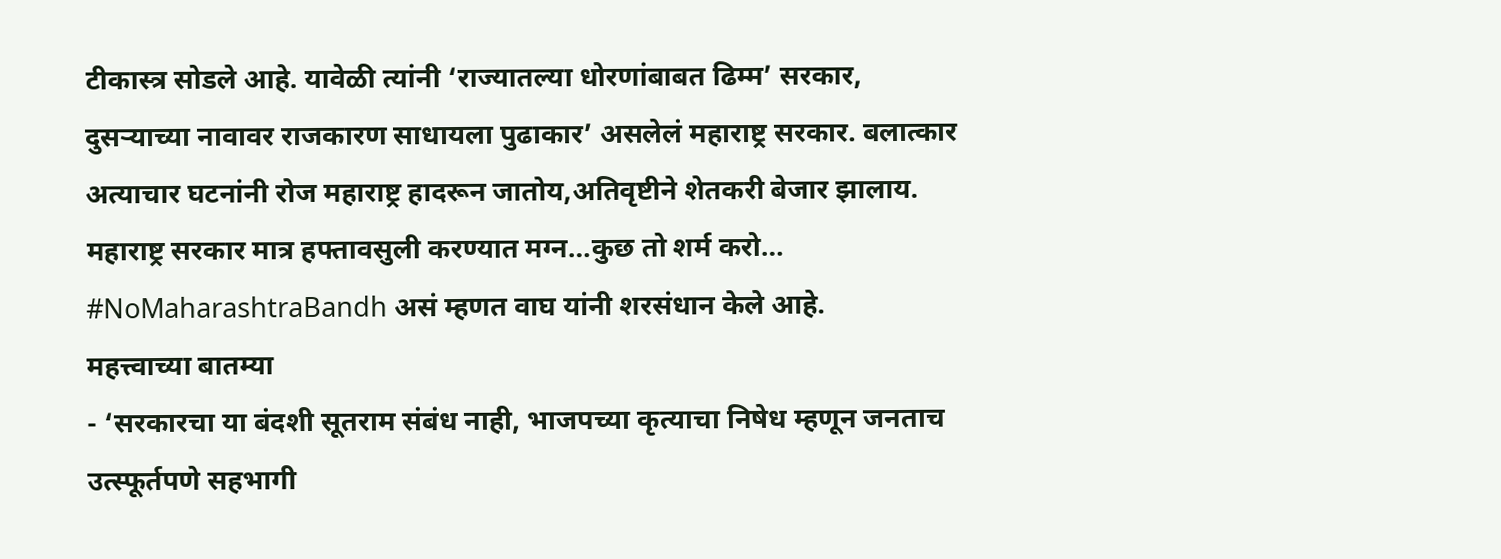टीकास्त्र सोडले आहे. यावेळी त्यांनी ‘राज्यातल्या धोरणांबाबत ढिम्म’ सरकार, दुसऱ्याच्या नावावर राजकारण साधायला पुढाकार’ असलेलं महाराष्ट्र सरकार. बलात्कार अत्याचार घटनांनी रोज महाराष्ट्र हादरून जातोय,अतिवृष्टीने शेतकरी बेजार झालाय. महाराष्ट्र सरकार मात्र हफ्तावसुली करण्यात मग्न…कुछ तो शर्म करो… #NoMaharashtraBandh असं म्हणत वाघ यांनी शरसंधान केले आहे.
महत्त्वाच्या बातम्या
- ‘सरकारचा या बंदशी सूतराम संबंध नाही, भाजपच्या कृत्याचा निषेध म्हणून जनताच उत्स्फूर्तपणे सहभागी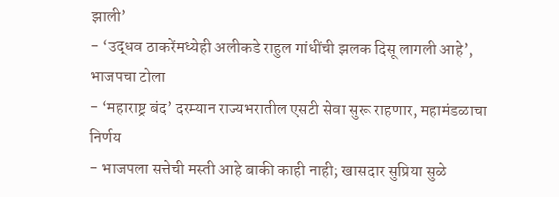झाली’
- ‘उद्धव ठाकरेंमध्येही अलीकडे राहुल गांधींची झलक दिसू लागली आहे’, भाजपचा टोला
- ‘महाराष्ट्र बंद’ दरम्यान राज्यभरातील एसटी सेवा सुरू राहणार, महामंडळाचा निर्णय
- भाजपला सत्तेची मस्ती आहे बाकी काही नाही; खासदार सुप्रिया सुळे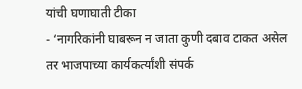यांची घणाघाती टीका
- ‘नागरिकांनी घाबरून न जाता कुणी दबाव टाकत असेल तर भाजपाच्या कार्यकर्त्यांशी संपर्क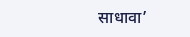साधावा’